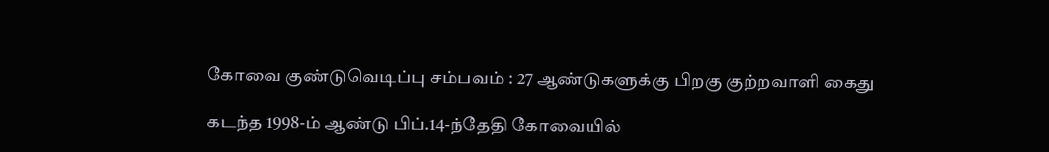கோவை குண்டுவெடிப்பு சம்பவம் : 27 ஆண்டுகளுக்கு பிறகு குற்றவாளி கைது

கடந்த 1998-ம் ஆண்டு பிப்.14-ந்தேதி கோவையில்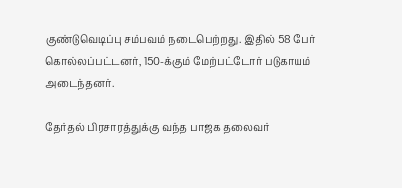குண்டுவெடிப்பு சம்பவம் நடைபெற்றது. இதில் 58 பேர் கொல்லப்பட்டனர், 150-க்கும் மேற்பட்டோர் படுகாயம் அடைந்தனர்.

தேர்தல் பிரசாரத்துக்கு வந்த பாஜக தலைவர்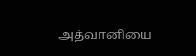அத்வானியை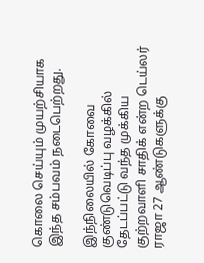கொலை செய்யும் முயற்சியாக இந்த சம்பவம் நடைபெற்றது.

இந்நிலையில் கோவை குண்டுவெடிப்பு வழக்கில் தேடப்பட்டு வந்த முக்கிய குற்றவாளி சாதிக் என்ற டெய்லர் ராஜா 27 ஆண்டுகளுக்கு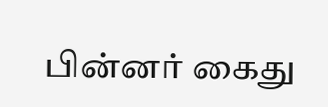பின்னர் கைது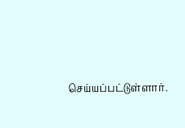செய்யப்பட்டுள்ளார்.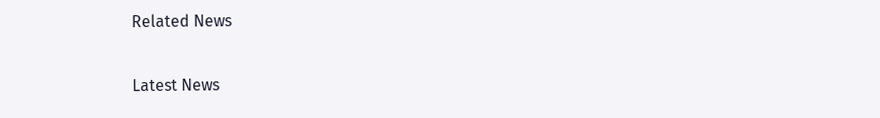Related News

Latest News